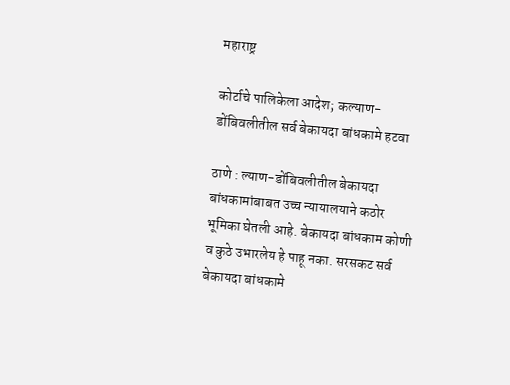महाराष्ट्र

कोर्टाचे पालिकेला आदेश; कल्याण-डोंबिवलीतील सर्व बेकायदा बांधकामे हटवा

ठाणे : ल्याण-डोंबिवलीतील बेकायदा बांधकामांबाबत उच्च न्यायालयाने कठोर भूमिका घेतली आहे. बेकायदा बांधकाम कोणी व कुठे उभारलेय हे पाहू नका. सरसकट सर्व बेकायदा बांधकामे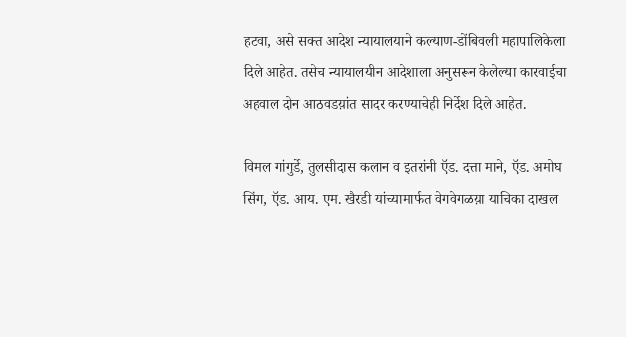हटवा, असे सक्त आदेश न्यायालयाने कल्याण-डोंबिवली महापालिकेला दिले आहेत. तसेच न्यायालयीन आदेशाला अनुसरून केलेल्या कारवाईचा अहवाल दोन आठवडय़ांत सादर करण्याचेही निर्देश दिले आहेत.

विमल गांगुर्डे, तुलसीदास कलान व इतरांनी ऍड. दत्ता माने, ऍड. अमोघ सिंग, ऍड. आय. एम. खैरडी यांच्यामार्फत वेगवेगळय़ा याचिका दाखल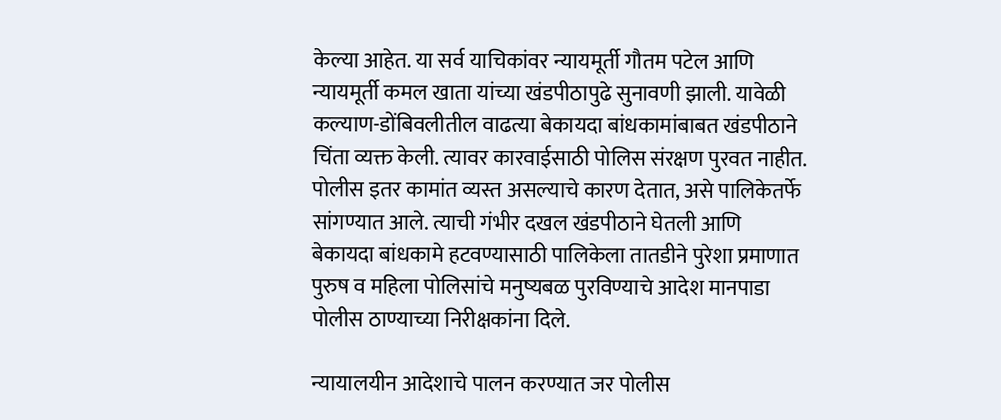केल्या आहेत. या सर्व याचिकांवर न्यायमूर्ती गौतम पटेल आणि न्यायमूर्ती कमल खाता यांच्या खंडपीठापुढे सुनावणी झाली. यावेळी कल्याण-डोंबिवलीतील वाढत्या बेकायदा बांधकामांबाबत खंडपीठाने चिंता व्यक्त केली. त्यावर कारवाईसाठी पोलिस संरक्षण पुरवत नाहीत. पोलीस इतर कामांत व्यस्त असल्याचे कारण देतात, असे पालिकेतर्फे सांगण्यात आले. त्याची गंभीर दखल खंडपीठाने घेतली आणि बेकायदा बांधकामे हटवण्यासाठी पालिकेला तातडीने पुरेशा प्रमाणात पुरुष व महिला पोलिसांचे मनुष्यबळ पुरविण्याचे आदेश मानपाडा पोलीस ठाण्याच्या निरीक्षकांना दिले.

न्यायालयीन आदेशाचे पालन करण्यात जर पोलीस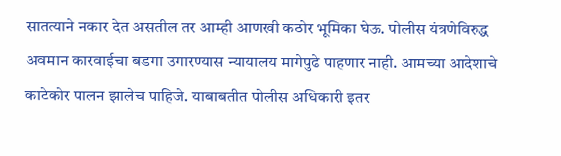सातत्याने नकार देत असतील तर आम्ही आणखी कठोर भूमिका घेऊ. पोलीस यंत्रणेविरुद्ध अवमान कारवाईचा बडगा उगारण्यास न्यायालय मागेपुढे पाहणार नाही. आमच्या आदेशाचे काटेकोर पालन झालेच पाहिजे. याबाबतीत पोलीस अधिकारी इतर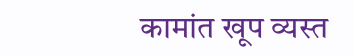कामांत खूप व्यस्त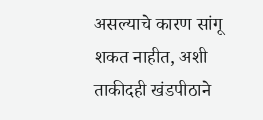असल्याचे कारण सांगू शकत नाहीत, अशी ताकीदही खंडपीठाने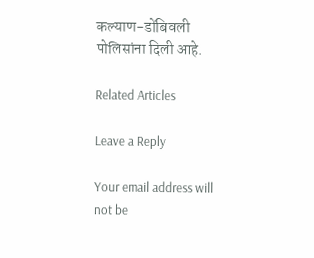कल्याण-डोंबिवली पोलिसांना दिली आहे.

Related Articles

Leave a Reply

Your email address will not be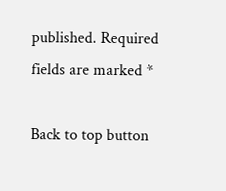published. Required fields are marked *

Back to top button